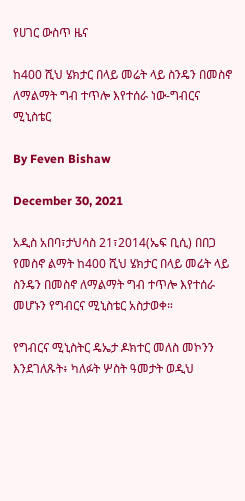የሀገር ውስጥ ዜና

ከ400 ሺህ ሄክታር በላይ መሬት ላይ ስንዴን በመስኖ ለማልማት ግብ ተጥሎ እየተሰራ ነው-ግብርና ሚኒስቴር

By Feven Bishaw

December 30, 2021

አዲስ አበባ፣ታህሳስ 21፣2014(ኤፍ ቢሲ) በበጋ የመስኖ ልማት ከ400 ሺህ ሄክታር በላይ መሬት ላይ ስንዴን በመስኖ ለማልማት ግብ ተጥሎ እየተሰራ መሆኑን የግብርና ሚኒስቴር አስታወቀ።

የግብርና ሚኒስትር ዴኤታ ዶክተር መለስ መኮንን እንደገለጹት፥ ካለፉት ሦስት ዓመታት ወዲህ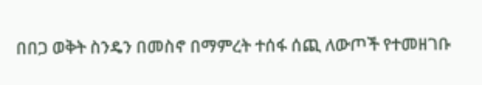በበጋ ወቅት ስንዴን በመስኖ በማምረት ተሰፋ ሰጪ ለውጦች የተመዘገቡ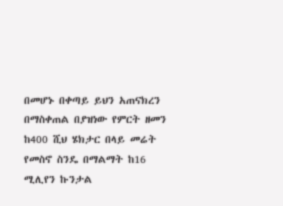በመሆኑ በቀጣይ ይህን አጠናክረን በማስቀጠል በያዝነው የምርት ዘመን ከ400 ሺህ ሄክታር በላይ መሬት የመስኖ ስንዴ በማልማት ከ16 ሚሊየን ኩንታል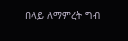በላይ ለማምረት ግብ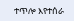ተጥሎ እየተሰራ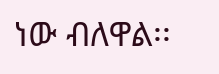ነው ብለዋል፡፡